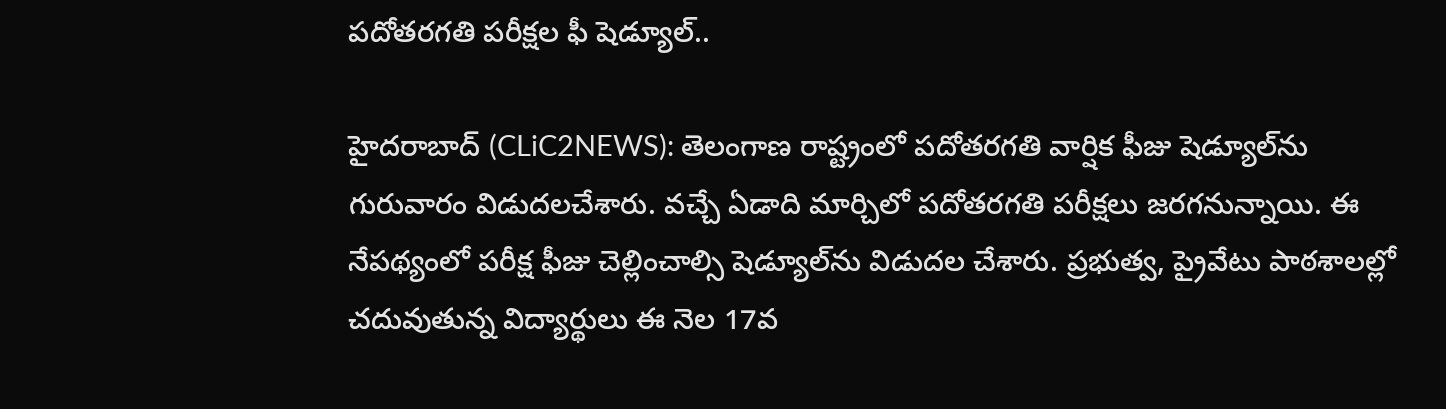ప‌దోత‌ర‌గ‌తి ప‌రీక్ష‌ల‌ ఫీ షెడ్యూల్‌..

హైద‌రాబాద్ (CLiC2NEWS): తెలంగాణ రాష్ట్రంలో ప‌దోత‌ర‌గ‌తి వార్షిక ఫీజు షెడ్యూల్‌ను గురువారం విడుద‌ల‌చేశారు. వ‌చ్చే ఏడాది మార్చిలో ప‌దోత‌ర‌గ‌తి పరీక్ష‌లు జ‌ర‌గ‌నున్నాయి. ఈ నేప‌థ్యంలో పరీక్ష ఫీజు చెల్లించాల్సి షెడ్యూల్‌ను విడుద‌ల చేశారు. ప్ర‌భుత్వ, ప్రైవేటు పాఠ‌శాల‌ల్లో చ‌దువుతున్న విద్యార్థులు ఈ నెల 17వ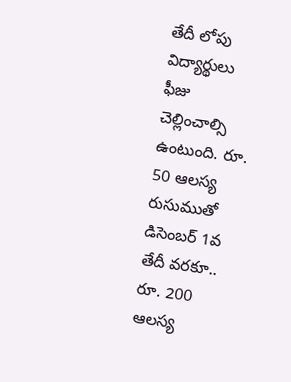తేదీ లోపు విద్యార్థులు ఫీజు చెల్లించాల్సి ఉంటుంది. రూ. 50 ఆల‌స్య రుసుముతో డిసెంబ‌ర్ 1వ తేదీ వ‌ర‌కూ.. రూ. 200 ఆల‌స్య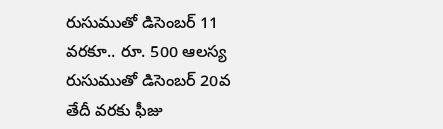రుసుముతో డిసెంబ‌ర్ 11 వ‌ర‌కూ.. రూ. 500 ఆల‌స్య రుసుముతో డిసెంబ‌ర్ 20వ తేదీ వ‌ర‌కు ఫీజు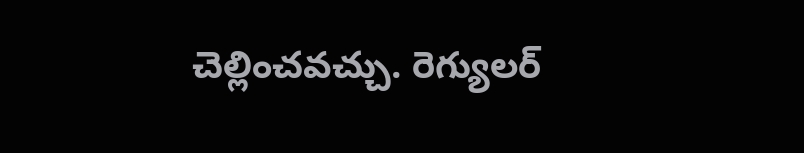చెల్లించ‌వ‌చ్చు. రెగ్యుల‌ర్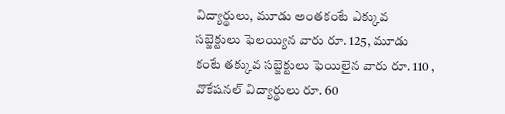విద్యార్థులు, మూడు అంత‌కంటే ఎక్కువ స‌బ్జెక్టులు ఫెల‌య్యిన వారు రూ. 125, మూడు కంటే త‌క్కువ స‌బ్జెక్టులు ఫెయిలైన వారు రూ. 110 , వొకేష‌న‌ల్ విద్యార్థులు రూ. 60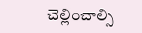చెల్లించాల్సి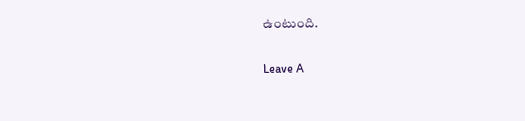ఉంటుంది.

Leave A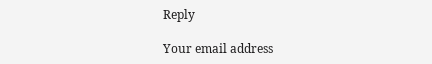Reply

Your email address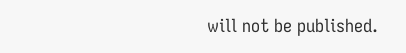will not be published.